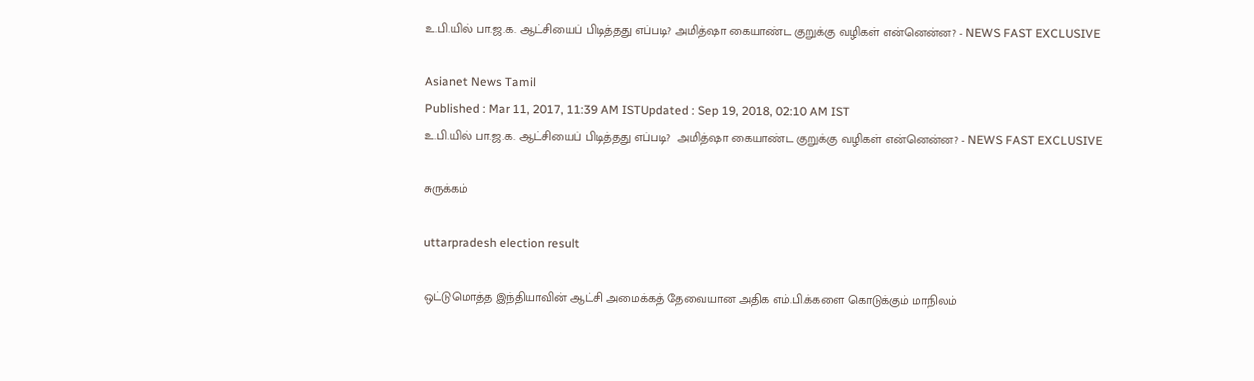உ.பி.யில் பா.ஜ.க. ஆட்சியைப் பிடித்தது எப்படி? அமித்ஷா கையாண்ட குறுக்கு வழிகள் என்னென்ன? - NEWS FAST EXCLUSIVE

Asianet News Tamil
Published : Mar 11, 2017, 11:39 AM ISTUpdated : Sep 19, 2018, 02:10 AM IST
உ.பி.யில் பா.ஜ.க. ஆட்சியைப் பிடித்தது எப்படி?  அமித்ஷா கையாண்ட குறுக்கு வழிகள் என்னென்ன? - NEWS FAST EXCLUSIVE

சுருக்கம்

uttarpradesh election result

ஒட்டுமொத்த இந்தியாவின் ஆட்சி அமைக்கத் தேவையான அதிக எம்.பி.க்களை கொடுக்கும் மாநிலம்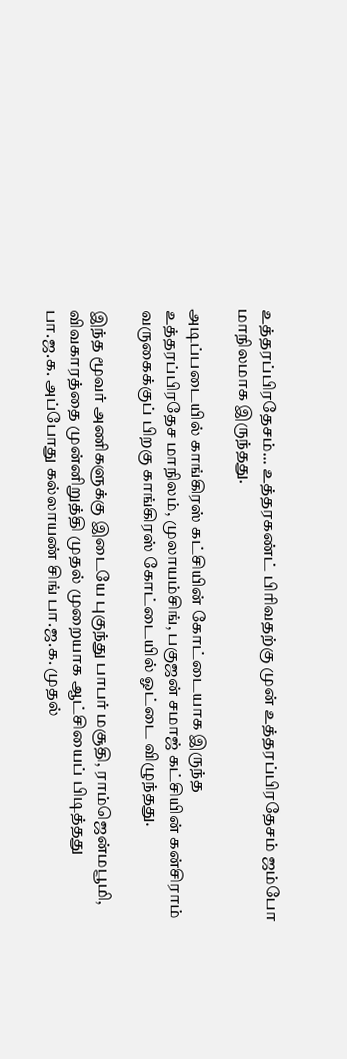உத்தரப்பிரதேசம்... உத்தரகண்ட் பிரிவதற்கு முன் உத்தரப்பிரதேசம் ஜம்போ மாநிலமாக இருந்தது.

அடிப்படையில் காங்கிரஸ் கட்சியின் கோட்டையாக இருந்த உத்தரப்பிரதேச மாநிலம், முலாயம்சிங், பகுஜன் சமாஜ் கட்சியின் கன்சிராம் வருகைக்குப் பிறகு காங்கிரஸ் கோட்டையில் ஓட்டை விழுந்தது.

இந்த மூவர் அணிகளுக்கு இடையே புகுந்து பாபர் மசூதி, ராம்ஜென்மபூமி, விவகாரத்தை முன்னிறுத்தி முதல் முறையாக ஆட்சியைப் பிடித்தது பா.ஜ.க. அப்போது கல்லாயண் சிங் பா.ஜ.க. முதல்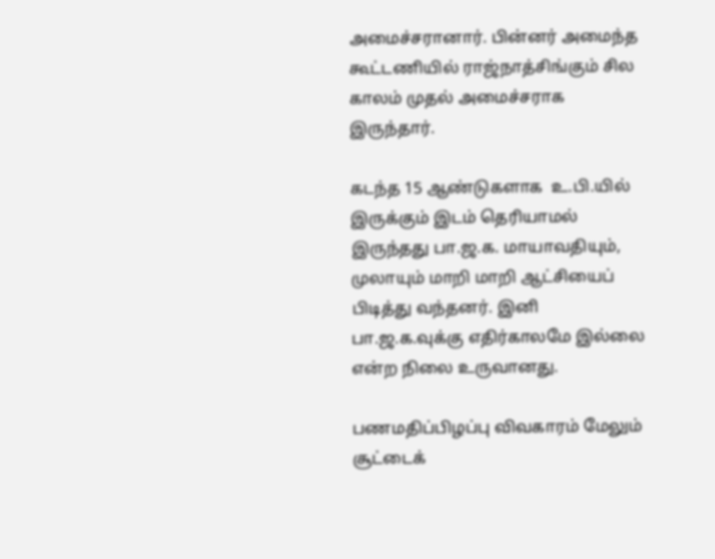அமைச்சரானார். பின்னர் அமைந்த கூட்டணியில் ராஜ்நாத்சிங்கும் சில காலம் முதல் அமைச்சராக இருந்தார்.

கடந்த 15 ஆண்டுகளாக  உ.பி.யில் இருக்கும் இடம் தெரியாமல் இருந்தது பா.ஜ.க. மாயாவதியும், முலாயும் மாறி மாறி ஆட்சியைப் பிடித்து வந்தனர். இனி பா.ஜ.க.வுக்கு எதிர்காலமே இல்லை என்ற நிலை உருவானது.

பணமதிப்பிழப்பு விவகாரம் மேலும் சூட்டைக்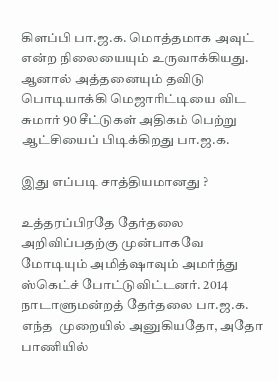கிளப்பி பா.ஜ.க. மொத்தமாக அவுட் என்ற நிலையையும் உருவாக்கியது. ஆனால் அத்தனையும் தவிடு பொடியாக்கி மெஜாரிட்டியை விட சுமார் 90 சீட்டுகள் அதிகம் பெற்று ஆட்சியைப் பிடிக்கிறது பா.ஜ.க.

இது எப்படி சாத்தியமானது ?

உத்தரப்பிரதே தேர்தலை அறிவிப்பதற்கு முன்பாகவே மோடியும் அமித்ஷாவும் அமர்ந்து ஸ்கெட்ச் போட்டுவிட்டனர். 2014 நாடாளுமன்றத் தேர்தலை பா.ஜ.க. எந்த  முறையில் அனுகியதோ, அதோ பாணியில்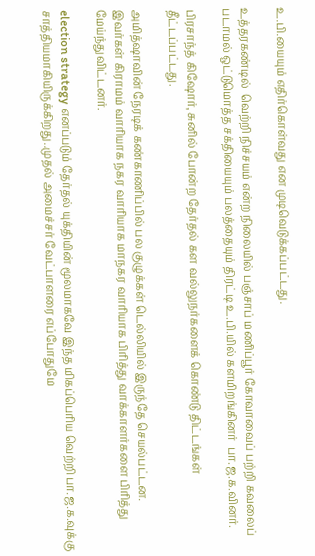உ.பி.யையும் எதிர்கொள்வது என முடிவெடுக்கப்பட்டது.

உத்தரகண்டில்  வெற்றி நிச்சயம் என்ற நிலையில் பஞ்சாப் மணிப்பூர் கோவாவைப் பற்றி கவலைப் படாமல் ஒட்டுமொத்த சக்தியையும் பலத்தையும் திரட்டி உ.பி.யில் களமிறங்கினர்  பா.ஜ.க.வினர்.

பிரசாந்த் கிஷோர், சுனில் போன்ற தேர்தல் கள வல்லுநர்களைக் கொண்டு திட்டங்கள் தீட்டப்பட்டது.

அமித்ஷாவின் நேரடிக் கண்காணிப்பில் பல குழுக்கள் டெல்லியில் இருந்தே செயல்பட்டன. இவர்கள் கிராமம் வாரியாக நகர வாரியாக மாநகர வாரியாக பிரித்து வாக்காளர்களை பிரித்து மேய்ந்துவிட்டனர்.

election strategy எனப்படும் தேர்தல் யுக்தியின் மூலமாகவே இந்த மிகப்பெரிய வெற்றி பா.ஜ.க.வுக்கு சாத்தியமாகியிருக்கிறது..முதல் அமைச்சர் வேட்பாளரை எப்போதுமே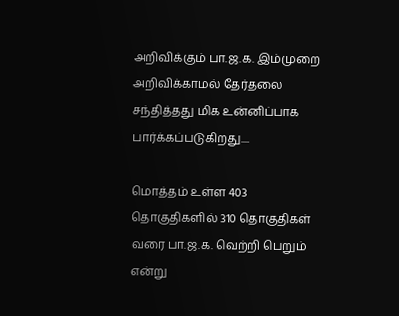அறிவிக்கும் பா.ஜ.க. இம்முறை அறிவிக்காமல் தேர்தலை சந்தித்தது மிக உன்னிப்பாக பார்க்கப்படுகிறது....

மொத்தம் உள்ள 403 தொகுதிகளில் 310 தொகுதிகள் வரை பா.ஜ.க. வெற்றி பெறும் என்று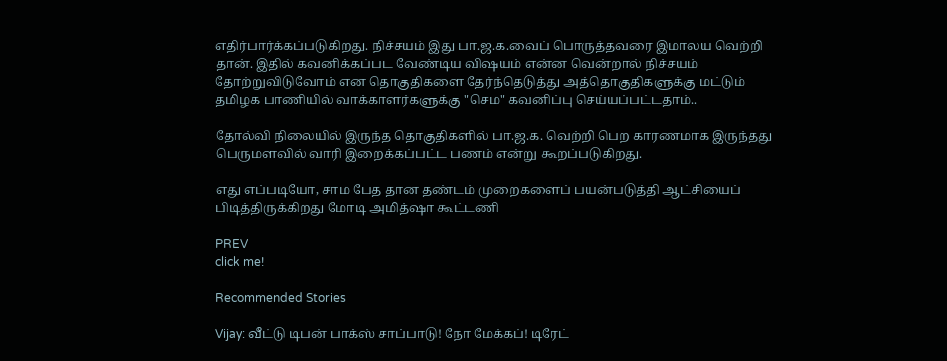எதிர்பார்க்கப்படுகிறது. நிச்சயம் இது பா.ஜ.க.வைப் பொருத்தவரை இமாலய வெற்றி தான். இதில் கவனிக்கப்பட வேண்டிய விஷயம் என்ன வென்றால் நிச்சயம் தோற்றுவிடுவோம் என தொகுதிகளை தேர்ந்தெடுத்து அத்தொகுதிகளுக்கு மட்டும் தமிழக பாணியில் வாக்காளர்களுக்கு "செம" கவனிப்பு செய்யப்பட்டதாம்..

தோல்வி நிலையில் இருந்த தொகுதிகளில் பா.ஜ.க. வெற்றி பெற காரணமாக இருந்தது பெருமளவில் வாரி இறைக்கப்பட்ட பணம் என்று கூறப்படுகிறது.

எது எப்படியோ, சாம பேத தான தண்டம் முறைகளைப் பயன்படுத்தி ஆட்சியைப் பிடித்திருக்கிறது மோடி அமித்ஷா கூட்டணி

PREV
click me!

Recommended Stories

Vijay: வீட்டு டிபன் பாக்ஸ் சாப்பாடு! நோ மேக்கப்! டிரேட்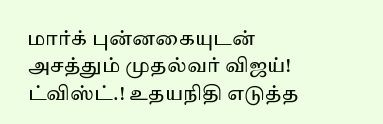மார்க் புன்னகையுடன் அசத்தும் முதல்வர் விஜய்!
ட்விஸ்ட்.! உதயநிதி எடுத்த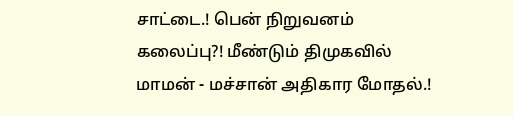சாட்டை.! பென் நிறுவனம் கலைப்பு?! மீண்டும் திமுகவில் மாமன் - மச்சான் அதிகார மோதல்.!